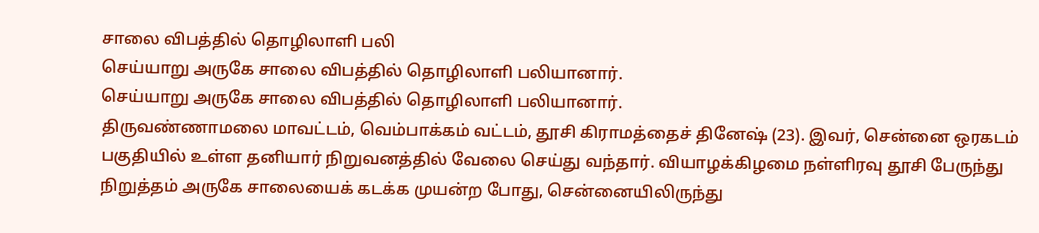சாலை விபத்தில் தொழிலாளி பலி
செய்யாறு அருகே சாலை விபத்தில் தொழிலாளி பலியானார்.
செய்யாறு அருகே சாலை விபத்தில் தொழிலாளி பலியானார்.
திருவண்ணாமலை மாவட்டம், வெம்பாக்கம் வட்டம், தூசி கிராமத்தைச் தினேஷ் (23). இவர், சென்னை ஒரகடம் பகுதியில் உள்ள தனியார் நிறுவனத்தில் வேலை செய்து வந்தார். வியாழக்கிழமை நள்ளிரவு தூசி பேருந்து நிறுத்தம் அருகே சாலையைக் கடக்க முயன்ற போது, சென்னையிலிருந்து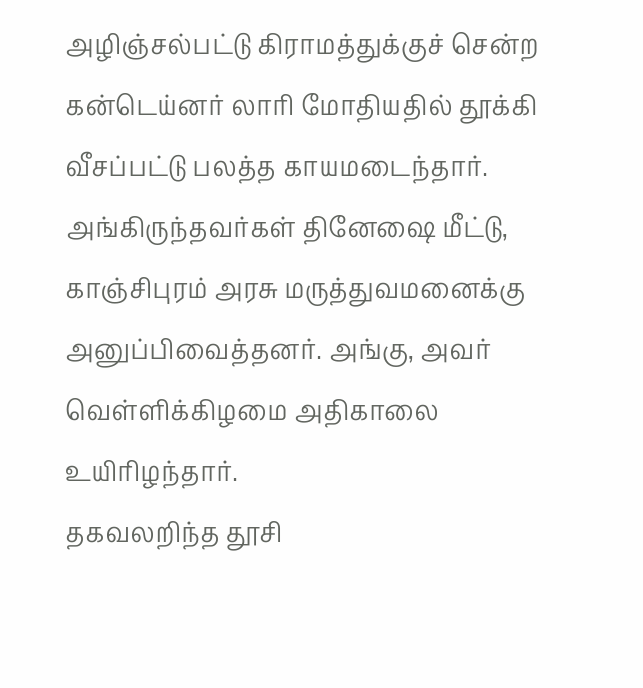அழிஞ்சல்பட்டு கிராமத்துக்குச் சென்ற கன்டெய்னர் லாரி மோதியதில் தூக்கி வீசப்பட்டு பலத்த காயமடைந்தார். அங்கிருந்தவர்கள் தினேஷை மீட்டு, காஞ்சிபுரம் அரசு மருத்துவமனைக்கு அனுப்பிவைத்தனர். அங்கு, அவர் வெள்ளிக்கிழமை அதிகாலை உயிரிழந்தார்.
தகவலறிந்த தூசி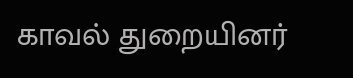காவல் துறையினர்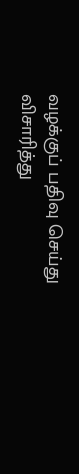வழக்குப் பதிவு செய்து விசாரித்து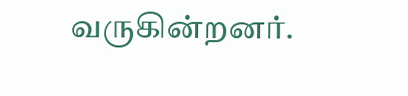வருகின்றனர்.